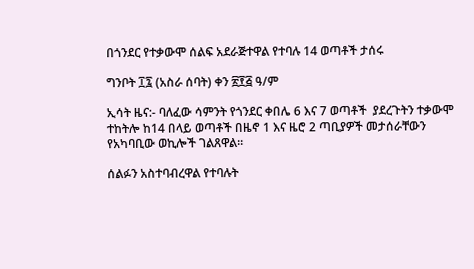በጎንደር የተቃውሞ ሰልፍ አደራጅተዋል የተባሉ 14 ወጣቶች ታሰሩ

ግንቦት ፲፯ (አስራ ሰባት) ቀን ፳፻፭ ዓ/ም

ኢሳት ዜና:- ባለፈው ሳምንት የጎንደር ቀበሌ 6 እና 7 ወጣቶች  ያደረጉትን ተቃውሞ ተከትሎ ከ14 በላይ ወጣቶች በዜኖ 1 እና ዜሮ 2 ጣቢያዎች መታሰራቸውን የአካባቢው ወኪሎች ገልጸዋል።

ሰልፉን አስተባብረዋል የተባሉት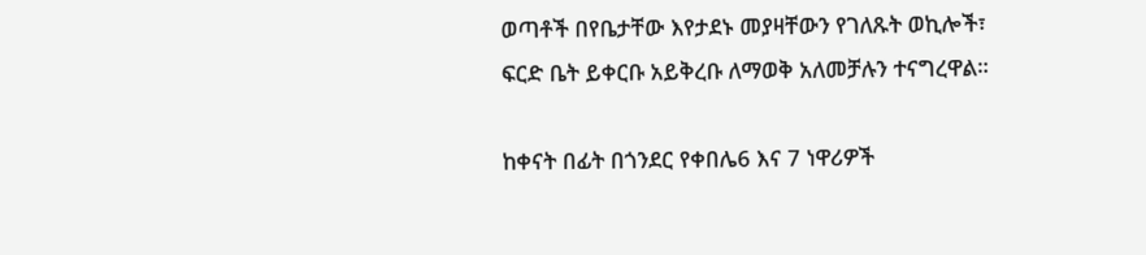ወጣቶች በየቤታቸው እየታደኑ መያዛቸውን የገለጹት ወኪሎች፣ ፍርድ ቤት ይቀርቡ አይቅረቡ ለማወቅ አለመቻሉን ተናግረዋል።

ከቀናት በፊት በጎንደር የቀበሌ6 እና 7 ነዋሪዎች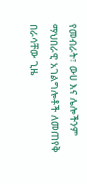የመብራት፣ ውሀ እና ሌሎችንም ማህበራዊ አገልግሎቶች ለመጠየቅ በራሳቸው ጊዜ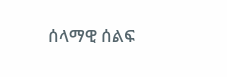ሰላማዊ ሰልፍ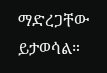ማድረጋቸው ይታወሳል።